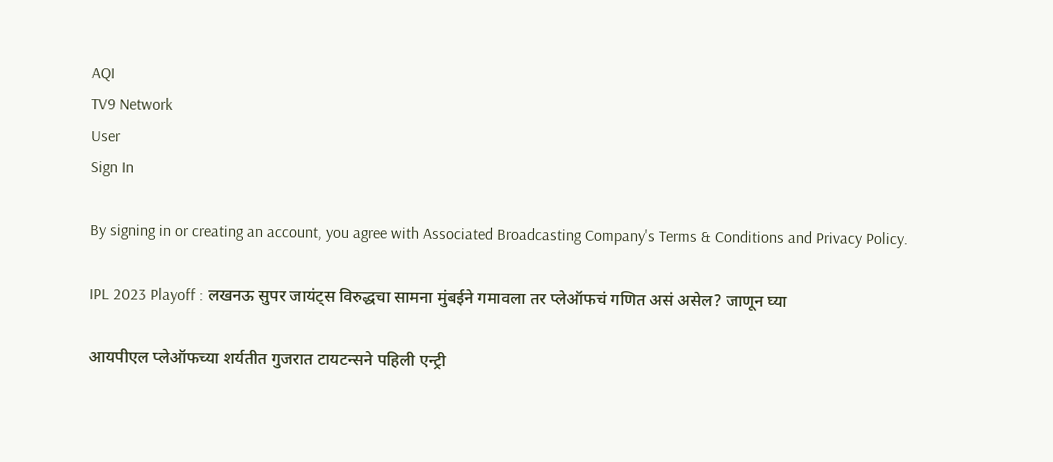AQI
TV9 Network
User
Sign In

By signing in or creating an account, you agree with Associated Broadcasting Company's Terms & Conditions and Privacy Policy.

IPL 2023 Playoff : लखनऊ सुपर जायंट्स विरुद्धचा सामना मुंबईने गमावला तर प्लेऑफचं गणित असं असेल? जाणून घ्या

आयपीएल प्लेऑफच्या शर्यतीत गुजरात टायटन्सने पहिली एन्ट्री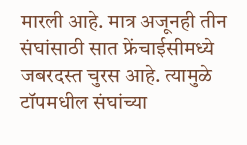मारली आहे. मात्र अजूनही तीन संघांसाठी सात फ्रेंचाईसीमध्ये जबरदस्त चुरस आहे. त्यामुळे टॉपमधील संघांच्या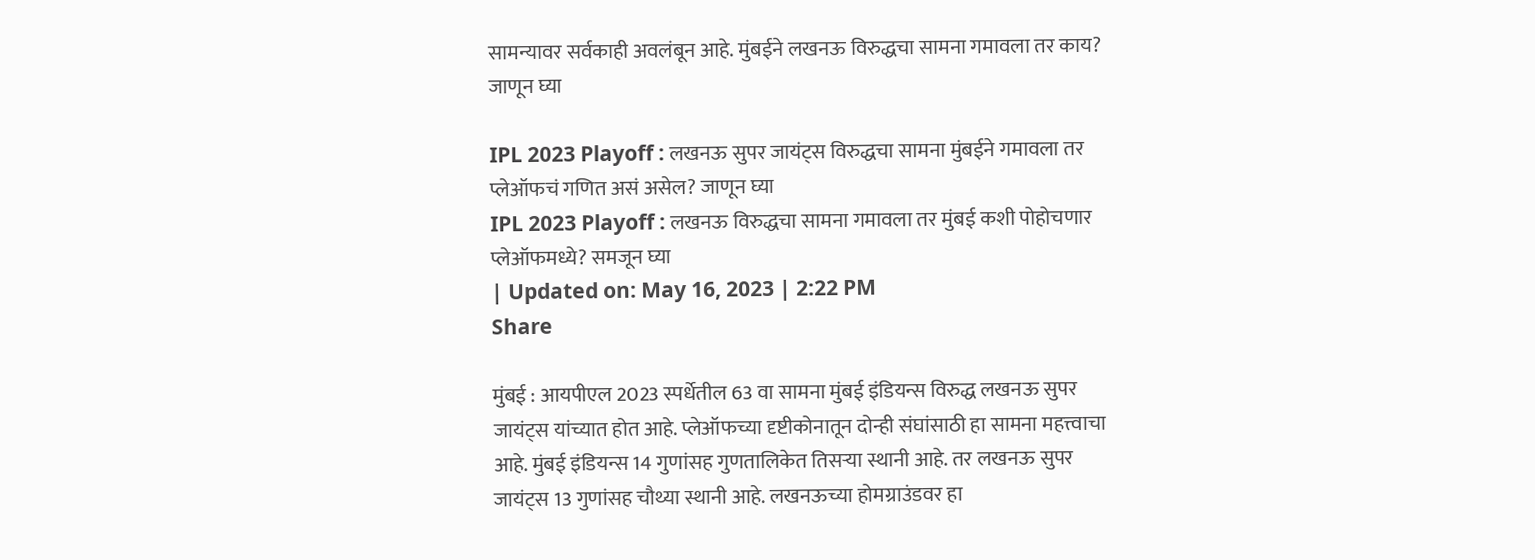सामन्यावर सर्वकाही अवलंबून आहे. मुंबईने लखनऊ विरुद्धचा सामना गमावला तर काय? जाणून घ्या

IPL 2023 Playoff : लखनऊ सुपर जायंट्स विरुद्धचा सामना मुंबईने गमावला तर प्लेऑफचं गणित असं असेल? जाणून घ्या
IPL 2023 Playoff : लखनऊ विरुद्धचा सामना गमावला तर मुंबई कशी पोहोचणार प्लेऑफमध्ये? समजून घ्या
| Updated on: May 16, 2023 | 2:22 PM
Share

मुंबई : आयपीएल 2023 स्पर्धेतील 63 वा सामना मुंबई इंडियन्स विरुद्ध लखनऊ सुपर जायंट्स यांच्यात होत आहे. प्लेऑफच्या दृष्टीकोनातून दोन्ही संघांसाठी हा सामना महत्त्वाचा आहे. मुंबई इंडियन्स 14 गुणांसह गुणतालिकेत तिसऱ्या स्थानी आहे. तर लखनऊ सुपर जायंट्स 13 गुणांसह चौथ्या स्थानी आहे. लखनऊच्या होमग्राउंडवर हा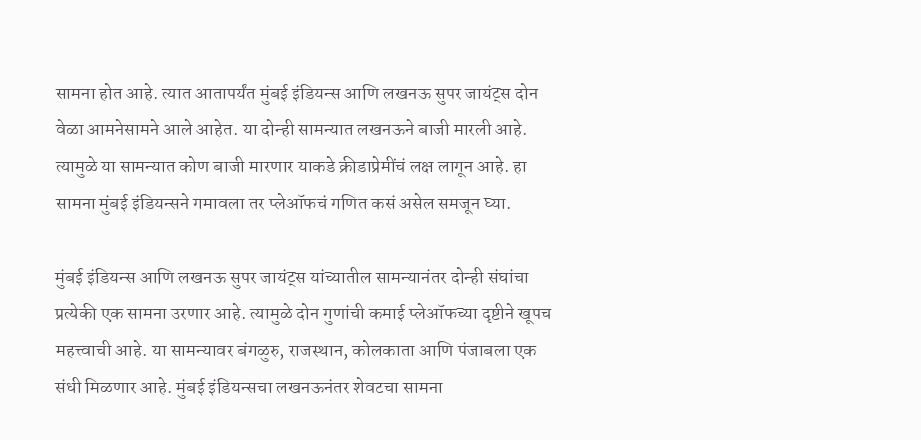सामना होत आहे. त्यात आतापर्यंत मुंबई इंडियन्स आणि लखनऊ सुपर जायंट्स दोन वेळा आमनेसामने आले आहेत. या दोन्ही सामन्यात लखनऊने बाजी मारली आहे. त्यामुळे या सामन्यात कोण बाजी मारणार याकडे क्रीडाप्रेमींचं लक्ष लागून आहे. हा सामना मुंबई इंडियन्सने गमावला तर प्लेऑफचं गणित कसं असेल समजून घ्या.

मुंबई इंडियन्स आणि लखनऊ सुपर जायंट्स यांच्यातील सामन्यानंतर दोन्ही संघांचा प्रत्येकी एक सामना उरणार आहे. त्यामुळे दोन गुणांची कमाई प्लेऑफच्या दृष्टीने खूपच महत्त्वाची आहे. या सामन्यावर बंगळुरु, राजस्थान, कोलकाता आणि पंजाबला एक संधी मिळणार आहे. मुंबई इंडियन्सचा लखनऊनंतर शेवटचा सामना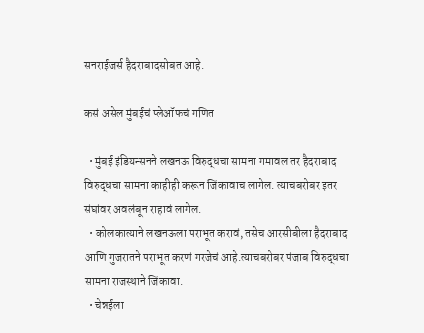सनराईजर्स हैदराबादसोबत आहे.

कसं असेल मुंबईचं प्लेऑफचं गणित

  • मुंबई इंडियन्सनने लखनऊ विरुद्धचा सामना गमावल तर हैदराबाद विरुद्धचा सामना काहीही करून जिंकावाच लागेल. त्याचबरोबर इतर संघांवर अवलंबून राहावं लागेल.
  • कोलकात्याने लखनऊला पराभूत करावं, तसेच आरसीबीला हैदराबाद आणि गुजरातने पराभूत करणं गरजेचं आहे.त्याचबरोबर पंजाब विरुद्धचा सामना राजस्थाने जिंकावा.
  • चेन्नईला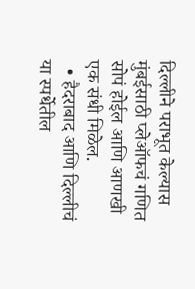दिल्लीने पराभूत केल्यास मुंबईसाठी प्लेऑफचं गणित सोपं होईल आणि आणखी एक संधी मिळेल.
  • हैदराबाद आणि दिल्लीचं या स्पर्धेतील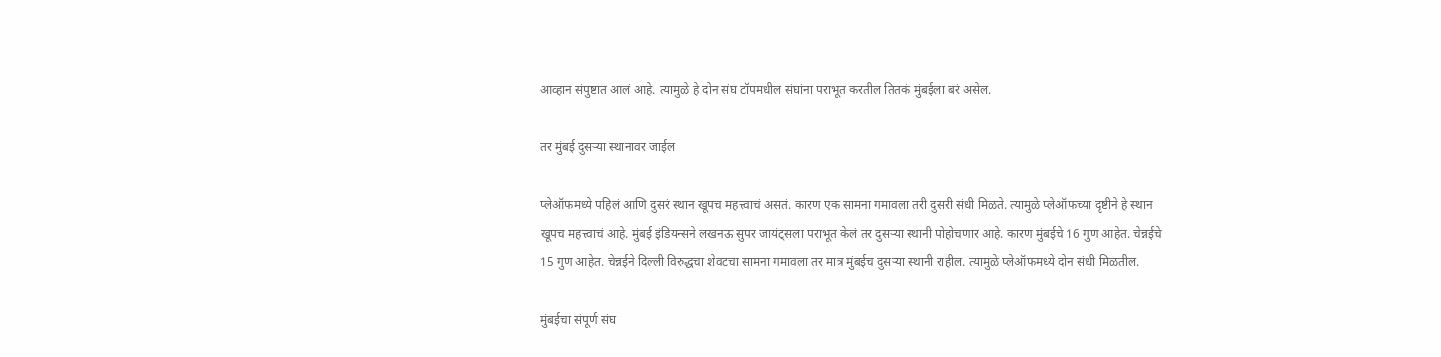आव्हान संपुष्टात आलं आहे. त्यामुळे हे दोन संघ टॉपमधील संघांना पराभूत करतील तितकं मुंबईला बरं असेल.

तर मुंबई दुसऱ्या स्थानावर जाईल

प्लेऑफमध्ये पहिलं आणि दुसरं स्थान खूपच महत्त्वाचं असतं. कारण एक सामना गमावला तरी दुसरी संधी मिळते. त्यामुळे प्लेऑफच्या दृष्टीने हे स्थान खूपच महत्त्वाचं आहे. मुंबई इंडियन्सने लखनऊ सुपर जायंट्सला पराभूत केलं तर दुसऱ्या स्थानी पोहोचणार आहे. कारण मुंबईचे 16 गुण आहेत. चेन्नईचे 15 गुण आहेत. चेन्नईने दिल्ली विरुद्धचा शेवटचा सामना गमावला तर मात्र मुंबईच दुसऱ्या स्थानी राहील. त्यामुळे प्लेऑफमध्ये दोन संधी मिळतील.

मुंबईचा संपूर्ण संघ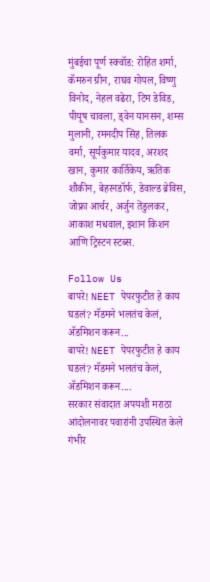मुंबईचा पूर्ण स्क्वॉड: रोहित शर्मा, कॅमरुन ग्रीन, राघव गोयल, विष्णु विनोद, नेहल वढेरा, टिम डेविड, पीयूष चावला, ड्वेन यानसन, शम्स मुलानी, रमनदीप सिंह, तिलक वर्मा, सूर्यकुमार यादव, अरशद खान, कुमार कार्तिकेय, ऋतिक शौकीन, बेहरनडॉर्फ, डेवाल्ड ब्रेविस, जोफ्रा आर्चर, अर्जुन तेंडुलकर, आकाश मधवाल, इशान किशन आणि ट्रिस्टन स्टब्स.

Follow Us
बापरे! NEET पेपरफुटीत हे काय घडलं? मॅडमने भलतंच केलं, ॲडमिशन करून...
बापरे! NEET पेपरफुटीत हे काय घडलं? मॅडमने भलतंच केलं, ॲडमिशन करून....
सरकार संवादात अपयशी मराठा आंदोलनावर पवारांनी उपस्थित केले गंभीर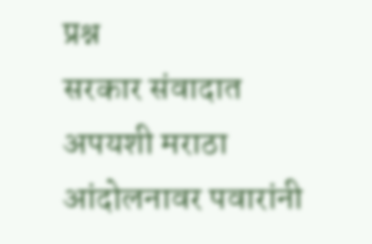प्रश्न
सरकार संवादात अपयशी मराठा आंदोलनावर पवारांनी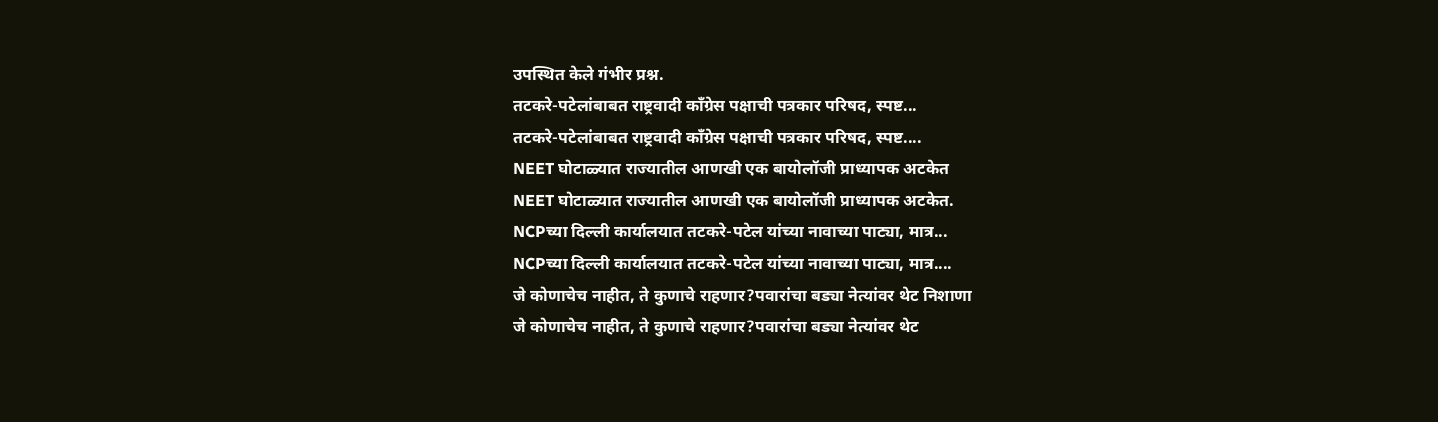उपस्थित केले गंभीर प्रश्न.
तटकरे-पटेलांबाबत राष्ट्रवादी कॉंग्रेस पक्षाची पत्रकार परिषद, स्पष्ट...
तटकरे-पटेलांबाबत राष्ट्रवादी कॉंग्रेस पक्षाची पत्रकार परिषद, स्पष्ट....
NEET घोटाळ्यात राज्यातील आणखी एक बायोलॉजी प्राध्यापक अटकेत
NEET घोटाळ्यात राज्यातील आणखी एक बायोलॉजी प्राध्यापक अटकेत.
NCPच्या दिल्ली कार्यालयात तटकरे-पटेल यांच्या नावाच्या पाट्या, मात्र...
NCPच्या दिल्ली कार्यालयात तटकरे-पटेल यांच्या नावाच्या पाट्या, मात्र....
जे कोणाचेच नाहीत, ते कुणाचे राहणार?पवारांचा बड्या नेत्यांवर थेट निशाणा
जे कोणाचेच नाहीत, ते कुणाचे राहणार?पवारांचा बड्या नेत्यांवर थेट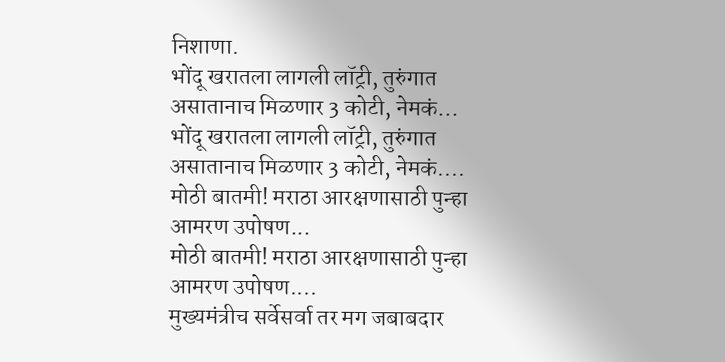निशाणा.
भोंदू खरातला लागली लॉट्री, तुरुंगात असातानाच मिळणार 3 कोटी, नेमकं...
भोंदू खरातला लागली लॉट्री, तुरुंगात असातानाच मिळणार 3 कोटी, नेमकं....
मोठी बातमी! मराठा आरक्षणासाठी पुन्हा आमरण उपोषण...
मोठी बातमी! मराठा आरक्षणासाठी पुन्हा आमरण उपोषण....
मुख्यमंत्रीच सर्वेसर्वा तर मग जबाबदार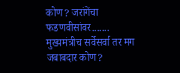कोण? जरांगेंचा फडणवीसांवर.......
मुख्यमंत्रीच सर्वेसर्वा तर मग जबाबदार कोण?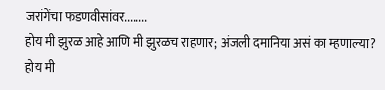जरांगेंचा फडणवीसांवर........
होय मी झुरळ आहे आणि मी झुरळच राहणार; अंजली दमानिया असं का म्हणाल्या?
होय मी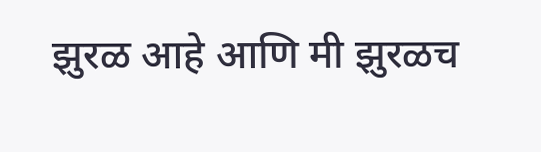झुरळ आहे आणि मी झुरळच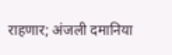राहणार; अंजली दमानिया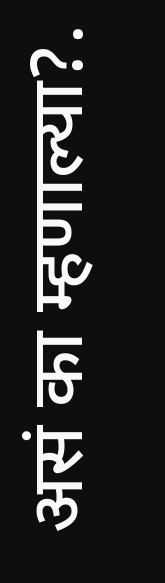असं का म्हणाल्या?.